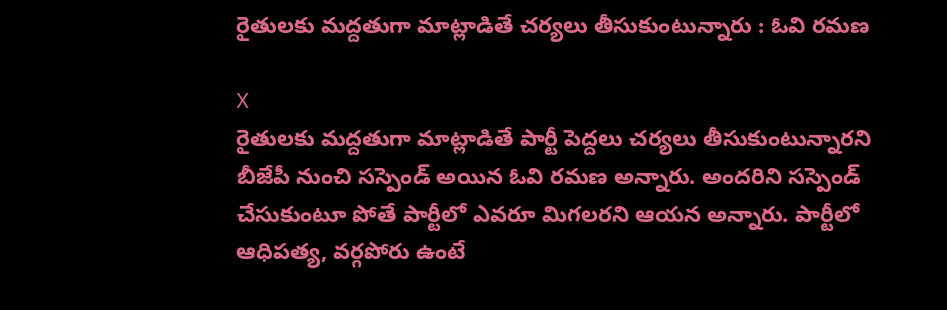రైతులకు మద్దతుగా మాట్లాడితే చర్యలు తీసుకుంటున్నారు : ఓవి రమణ

X
రైతులకు మద్దతుగా మాట్లాడితే పార్టీ పెద్దలు చర్యలు తీసుకుంటున్నారని బీజేపీ నుంచి సస్పెండ్ అయిన ఓవి రమణ అన్నారు. అందరిని సస్పెండ్ చేసుకుంటూ పోతే పార్టీలో ఎవరూ మిగలరని ఆయన అన్నారు. పార్టీలో ఆధిపత్య, వర్గపోరు ఉంటే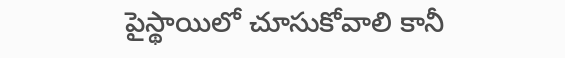పైస్థాయిలో చూసుకోవాలి కానీ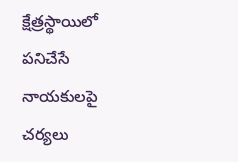క్షేత్రస్థాయిలో పనిచేసే నాయకులపై చర్యలు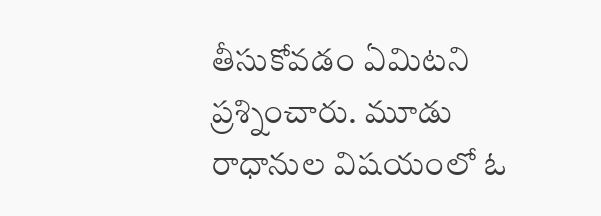తీసుకోవడం ఏమిటని ప్రశ్నించారు. మూడు రాధానుల విషయంలో ఓ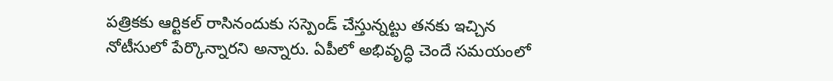పత్రికకు ఆర్టికల్ రాసినందుకు సస్పెండ్ చేస్తున్నట్టు తనకు ఇచ్చిన నోటీసులో పేర్కొన్నారని అన్నారు. ఏపీలో అభివృద్ధి చెందే సమయంలో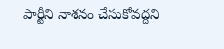పార్టీని నాశనం చేసుకోవద్దని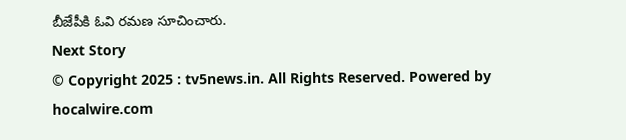బీజేపీకి ఓవి రమణ సూచించారు.
Next Story
© Copyright 2025 : tv5news.in. All Rights Reserved. Powered by hocalwire.com